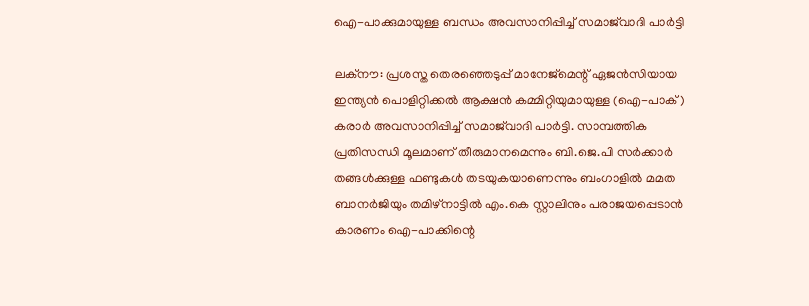ഐ-പാക്കുമായുള്ള ബന്ധം അവസാനിപ്പിച്ച് സമാജ്‌വാദി പാർട്ടി

ലക്നൗ: പ്രശസ്ത തെരഞ്ഞെടുപ്പ് മാനേജ്‌മെന്റ് ഏജൻസിയായ ഇന്ത്യൻ പൊളിറ്റിക്കൽ ആക്ഷൻ കമ്മിറ്റിയുമായുള്ള (ഐ-പാക്) കരാർ അവസാനിപ്പിച്ച് സമാജ്‌വാദി പാർട്ടി. സാമ്പത്തിക പ്രതിസന്ധി മൂലമാണ് തീരുമാനമെന്നും ബി.ജെ.പി സർക്കാർ തങ്ങൾക്കുള്ള ഫണ്ടുകൾ തടയുകയാണെന്നും ബംഗാളിൽ മമത ബാനർജിയും തമിഴ്‌നാട്ടിൽ എം.കെ സ്റ്റാലിനും പരാജയപ്പെടാൻ കാരണം ഐ-പാക്കിന്റെ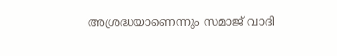അശ്രദ്ധയാണെന്നും സമാജ് വാദി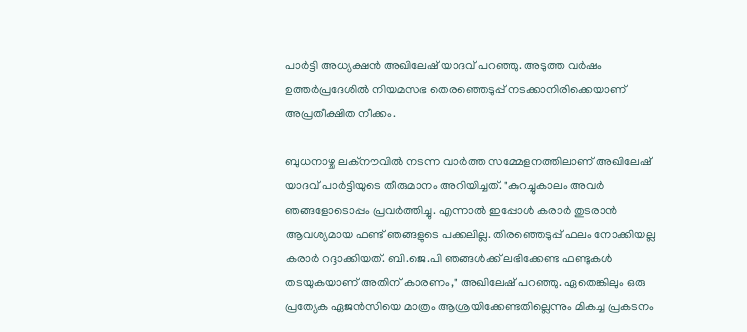പാർട്ടി അധ്യക്ഷൻ അഖിലേഷ് യാദവ് പറഞ്ഞു. അടുത്ത വർഷം ഉത്തർപ്രദേശിൽ നിയമസഭ തെരഞ്ഞെടുപ്പ് നടക്കാനിരിക്കെയാണ് അപ്രതീക്ഷിത നീക്കം.

ബുധനാഴ്ച ലക്നൗവിൽ നടന്ന വാർത്ത സമ്മേളനത്തിലാണ് അഖിലേഷ് യാദവ് പാർട്ടിയുടെ തീരുമാനം അറിയിച്ചത്. "കുറച്ചുകാലം അവർ ഞങ്ങളോടൊപ്പം പ്രവർത്തിച്ചു. എന്നാൽ ഇപ്പോൾ കരാർ തുടരാൻ ആവശ്യമായ ഫണ്ട് ഞങ്ങളുടെ പക്കലില്ല. തിരഞ്ഞെടുപ്പ് ഫലം നോക്കിയല്ല കരാർ റദ്ദാക്കിയത്. ബി.ജെ.പി ഞങ്ങൾക്ക് ലഭിക്കേണ്ട ഫണ്ടുകൾ തടയുകയാണ് അതിന് കാരണം," അഖിലേഷ് പറഞ്ഞു. ഏതെങ്കിലും ഒരു പ്രത്യേക ഏജൻസിയെ മാത്രം ആശ്രയിക്കേണ്ടതില്ലെന്നും മികച്ച പ്രകടനം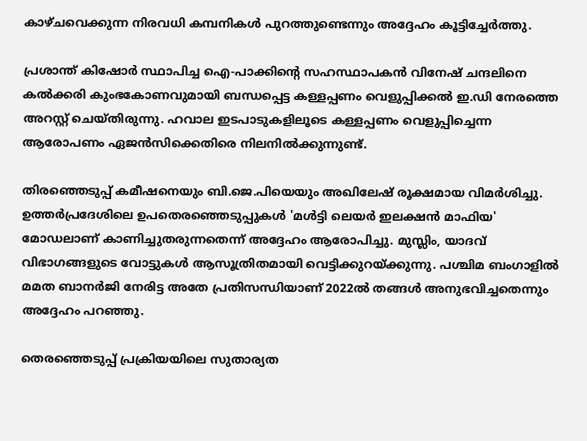കാഴ്ചവെക്കുന്ന നിരവധി കമ്പനികൾ പുറത്തുണ്ടെന്നും അദ്ദേഹം കൂട്ടിച്ചേർത്തു.

പ്രശാന്ത് കിഷോർ സ്ഥാപിച്ച ഐ-പാക്കിന്റെ സഹസ്ഥാപകൻ വിനേഷ് ചന്ദലിനെ കൽക്കരി കുംഭകോണവുമായി ബന്ധപ്പെട്ട കള്ളപ്പണം വെളുപ്പിക്കൽ ഇ.ഡി നേരത്തെ അറസ്റ്റ് ചെയ്തിരുന്നു. ഹവാല ഇടപാടുകളിലൂടെ കള്ളപ്പണം വെളുപ്പിച്ചെന്ന ആരോപണം ഏജൻസിക്കെതിരെ നിലനിൽക്കുന്നുണ്ട്.

തിരഞ്ഞെടുപ്പ് കമീഷനെയും ബി.ജെ.പിയെയും അഖിലേഷ് രൂക്ഷമായ വിമർശിച്ചു. ഉത്തർപ്രദേശിലെ ഉപതെരഞ്ഞെടുപ്പുകൾ 'മൾട്ടി ലെയർ ഇലക്ഷൻ മാഫിയ' മോഡലാണ് കാണിച്ചുതരുന്നതെന്ന് അദ്ദേഹം ആരോപിച്ചു. മുസ്ലിം, യാദവ് വിഭാഗങ്ങളുടെ വോട്ടുകൾ ആസൂത്രിതമായി വെട്ടിക്കുറയ്ക്കുന്നു. പശ്ചിമ ബംഗാളിൽ മമത ബാനർജി നേരിട്ട അതേ പ്രതിസന്ധിയാണ് 2022ൽ തങ്ങൾ അനുഭവിച്ചതെന്നും അദ്ദേഹം പറഞ്ഞു.

തെരഞ്ഞെടുപ്പ് പ്രക്രിയയിലെ സുതാര്യത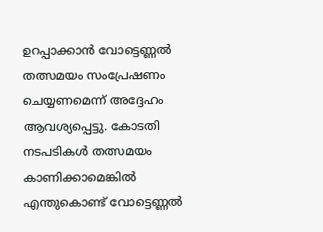ഉറപ്പാക്കാൻ വോട്ടെണ്ണൽ തത്സമയം സംപ്രേഷണം ചെയ്യണമെന്ന് അദ്ദേഹം ആവശ്യപ്പെട്ടു. കോടതി നടപടികൾ തത്സമയം കാണിക്കാമെങ്കിൽ എന്തുകൊണ്ട് വോട്ടെണ്ണൽ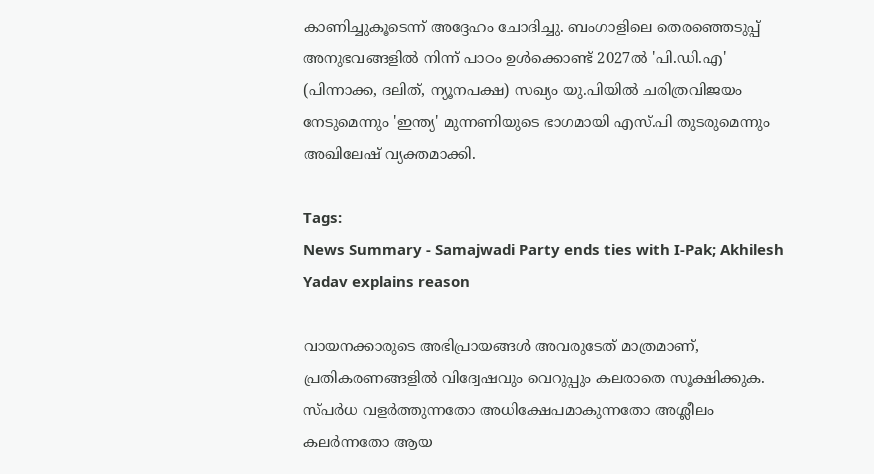കാണിച്ചുകൂടെന്ന് അദ്ദേഹം ചോദിച്ചു. ബംഗാളിലെ തെരഞ്ഞെടുപ്പ് അനുഭവങ്ങളിൽ നിന്ന് പാഠം ഉൾക്കൊണ്ട് 2027ൽ 'പി.ഡി.എ' (പിന്നാക്ക, ദലിത്, ന്യൂനപക്ഷ) സഖ്യം യു.പിയിൽ ചരിത്രവിജയം നേടുമെന്നും 'ഇന്ത്യ' മുന്നണിയുടെ ഭാഗമായി എസ്.പി തുടരുമെന്നും അഖിലേഷ് വ്യക്തമാക്കി.

Tags:
News Summary - Samajwadi Party ends ties with I-Pak; Akhilesh Yadav explains reason

വായനക്കാരുടെ അഭിപ്രായങ്ങള്‍ അവരുടേത് മാത്രമാണ്, പ്രതികരണങ്ങളിൽ വിദ്വേഷവും വെറുപ്പും കലരാതെ സൂക്ഷിക്കുക. സ്പർധ വളർത്തുന്നതോ അധിക്ഷേപമാകുന്നതോ അശ്ലീലം കലർന്നതോ ആയ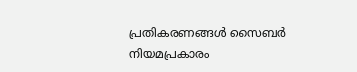പ്രതികരണങ്ങൾ സൈബർ നിയമപ്രകാരം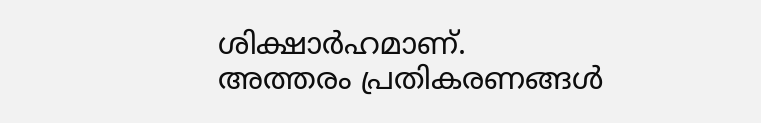ശിക്ഷാർഹമാണ്. അത്തരം പ്രതികരണങ്ങൾ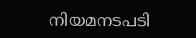നിയമനടപടി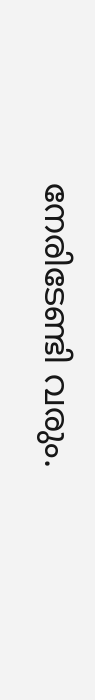നേരിടേണ്ടി വരും.